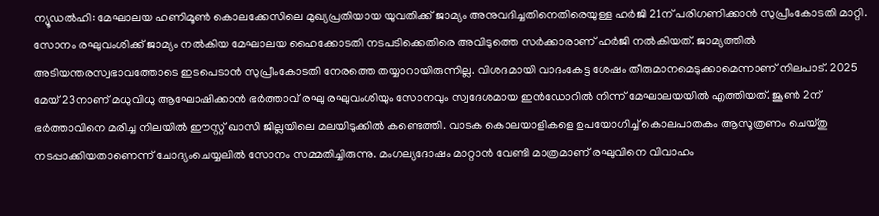ന്യൂഡൽഹി: മേഘാലയ ഹണിമൂൺ കൊലക്കേസിലെ മുഖ്യപ്രതിയായ യുവതിക്ക് ജാമ്യം അനുവദിച്ചതിനെതിരെയുള്ള ഹർജി 21ന് പരിഗണിക്കാൻ സുപ്രീംകോടതി മാറ്റി. സോനം രഘുവംശിക്ക് ജാമ്യം നൽകിയ മേഘാലയ ഹൈക്കോടതി നടപടിക്കെതിരെ അവിടുത്തെ സർക്കാരാണ് ഹർജി നൽകിയത്. ജാമ്യത്തിൽ അടിയന്തരസ്വഭാവത്തോടെ ഇടപെടാൻ സുപ്രീംകോടതി നേരത്തെ തയ്യാറായിരുന്നില്ല. വിശദമായി വാദംകേട്ട ശേഷം തീരുമാനമെടുക്കാമെന്നാണ് നിലപാട്. 2025 മേയ് 23നാണ് മധുവിധു ആഘോഷിക്കാൻ ഭർത്താവ് രഘു രഘുവംശിയും സോനവും സ്വദേശമായ ഇൻഡോറിൽ നിന്ന് മേഘാലയയിൽ എത്തിയത്. ജൂൺ 2ന് ഭർത്താവിനെ മരിച്ച നിലയിൽ ഈസ്റ്റ് ഖാസി ജില്ലയിലെ മലയിടുക്കിൽ കണ്ടെത്തി. വാടക കൊലയാളികളെ ഉപയോഗിച്ച് കൊലപാതകം ആസൂത്രണം ചെയ്തു നടപ്പാക്കിയതാണെന്ന് ചോദ്യംചെയ്യലിൽ സോനം സമ്മതിച്ചിരുന്നു. മംഗല്യദോഷം മാറ്റാൻ വേണ്ടി മാത്രമാണ് രഘുവിനെ വിവാഹം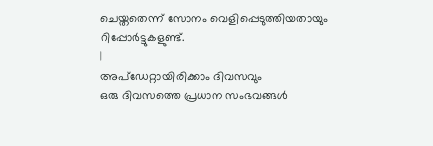ചെയ്തതെന്ന് സോനം വെളിപ്പെടുത്തിയതായും റിപ്പോർട്ടുകളുണ്ട്.
|
അപ്ഡേറ്റായിരിക്കാം ദിവസവും
ഒരു ദിവസത്തെ പ്രധാന സംഭവങ്ങൾ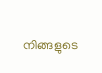നിങ്ങളുടെ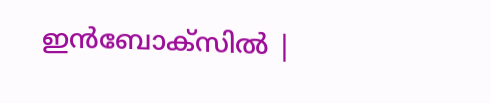ഇൻബോക്സിൽ |